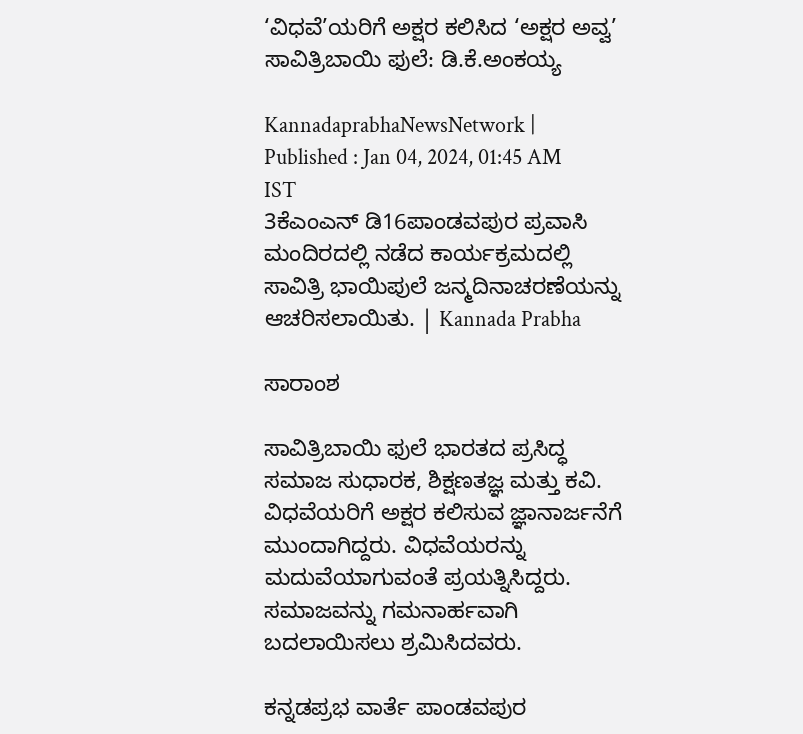‘ವಿಧವೆ’ಯರಿಗೆ ಅಕ್ಷರ ಕಲಿಸಿದ ‘ಅಕ್ಷರ ಅವ್ವ’ ಸಾವಿತ್ರಿಬಾಯಿ ಫುಲೆ: ಡಿ.ಕೆ.ಅಂಕಯ್ಯ

KannadaprabhaNewsNetwork |
Published : Jan 04, 2024, 01:45 AM IST
3ಕೆಎಂಎನ್ ಡಿ16ಪಾಂಡವಪುರ ಪ್ರವಾಸಿ ಮಂದಿರದಲ್ಲಿ ನಡೆದ ಕಾರ್ಯಕ್ರಮದಲ್ಲಿ ಸಾವಿತ್ರಿ ಭಾಯಿಪುಲೆ ಜನ್ಮದಿನಾಚರಣೆಯನ್ನು ಆಚರಿಸಲಾಯಿತು. | Kannada Prabha

ಸಾರಾಂಶ

ಸಾವಿತ್ರಿಬಾಯಿ ಫುಲೆ ಭಾರತದ ಪ್ರಸಿದ್ಧ ಸಮಾಜ ಸುಧಾರಕ, ಶಿಕ್ಷಣತಜ್ಞ ಮತ್ತು ಕವಿ. ವಿಧವೆಯರಿಗೆ ಅಕ್ಷರ ಕಲಿಸುವ ಜ್ಞಾನಾರ್ಜನೆಗೆ ಮುಂದಾಗಿದ್ದರು. ವಿಧವೆಯರನ್ನು ಮದುವೆಯಾಗುವಂತೆ ಪ್ರಯತ್ನಿಸಿದ್ದರು. ಸಮಾಜವನ್ನು ಗಮನಾರ್ಹವಾಗಿ ಬದಲಾಯಿಸಲು ಶ್ರಮಿಸಿದವರು.

ಕನ್ನಡಪ್ರಭ ವಾರ್ತೆ ಪಾಂಡವಪುರ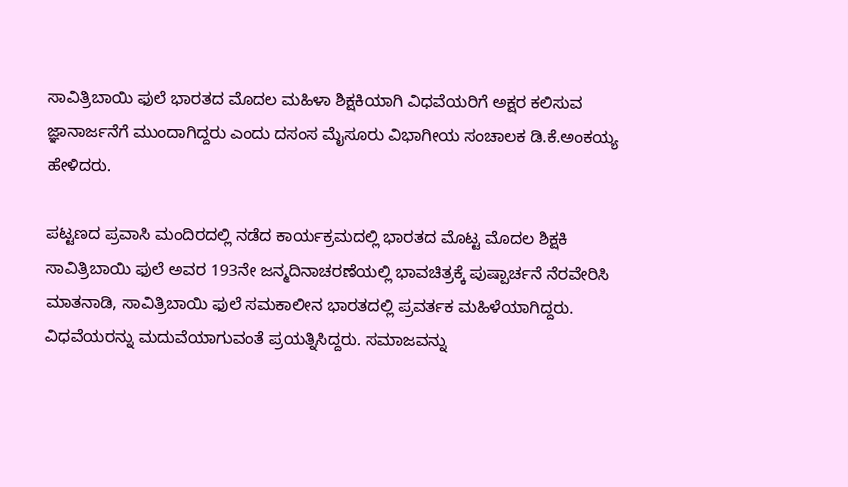ಸಾವಿತ್ರಿಬಾಯಿ ಫುಲೆ ಭಾರತದ ಮೊದಲ ಮಹಿಳಾ ಶಿಕ್ಷಕಿಯಾಗಿ ವಿಧವೆಯರಿಗೆ ಅಕ್ಷರ ಕಲಿಸುವ ಜ್ಞಾನಾರ್ಜನೆಗೆ ಮುಂದಾಗಿದ್ದರು ಎಂದು ದಸಂಸ ಮೈಸೂರು ವಿಭಾಗೀಯ ಸಂಚಾಲಕ ಡಿ.ಕೆ.ಅಂಕಯ್ಯ ಹೇಳಿದರು.

ಪಟ್ಟಣದ ಪ್ರವಾಸಿ ಮಂದಿರದಲ್ಲಿ ನಡೆದ ಕಾರ್ಯಕ್ರಮದಲ್ಲಿ ಭಾರತದ ಮೊಟ್ಟ ಮೊದಲ ಶಿಕ್ಷಕಿ ಸಾವಿತ್ರಿಬಾಯಿ ಫುಲೆ ಅವರ 193ನೇ ಜನ್ಮದಿನಾಚರಣೆಯಲ್ಲಿ ಭಾವಚಿತ್ರಕ್ಕೆ ಪುಷ್ಪಾರ್ಚನೆ ನೆರವೇರಿಸಿ ಮಾತನಾಡಿ, ಸಾವಿತ್ರಿಬಾಯಿ ಫುಲೆ ಸಮಕಾಲೀನ ಭಾರತದಲ್ಲಿ ಪ್ರವರ್ತಕ ಮಹಿಳೆಯಾಗಿದ್ದರು. ವಿಧವೆಯರನ್ನು ಮದುವೆಯಾಗುವಂತೆ ಪ್ರಯತ್ನಿಸಿದ್ದರು. ಸಮಾಜವನ್ನು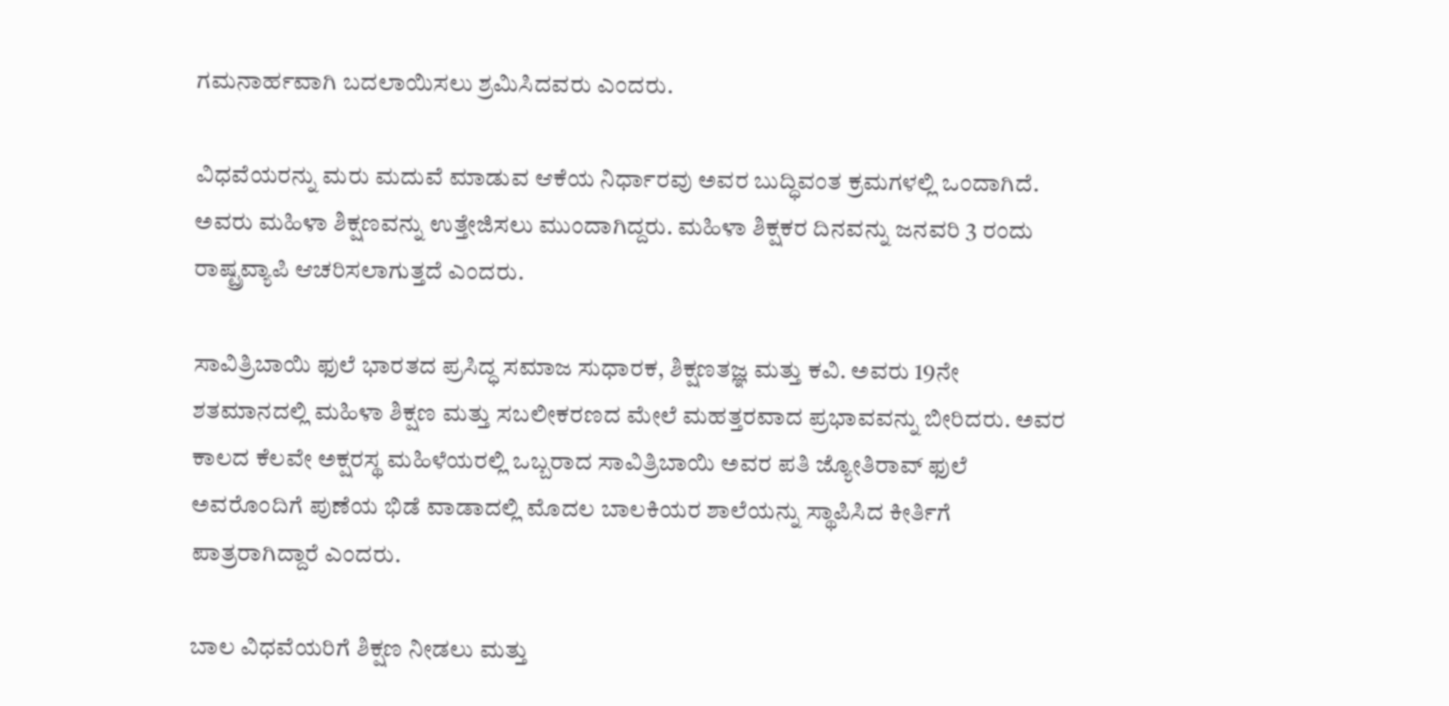ಗಮನಾರ್ಹವಾಗಿ ಬದಲಾಯಿಸಲು ಶ್ರಮಿಸಿದವರು ಎಂದರು.

ವಿಧವೆಯರನ್ನು ಮರು ಮದುವೆ ಮಾಡುವ ಆಕೆಯ ನಿರ್ಧಾರವು ಅವರ ಬುದ್ಧಿವಂತ ಕ್ರಮಗಳಲ್ಲಿ ಒಂದಾಗಿದೆ. ಅವರು ಮಹಿಳಾ ಶಿಕ್ಷಣವನ್ನು ಉತ್ತೇಜಿಸಲು ಮುಂದಾಗಿದ್ದರು. ಮಹಿಳಾ ಶಿಕ್ಷಕರ ದಿನವನ್ನು ಜನವರಿ 3 ರಂದು ರಾಷ್ಟ್ರವ್ಯಾಪಿ ಆಚರಿಸಲಾಗುತ್ತದೆ ಎಂದರು.

ಸಾವಿತ್ರಿಬಾಯಿ ಫುಲೆ ಭಾರತದ ಪ್ರಸಿದ್ಧ ಸಮಾಜ ಸುಧಾರಕ, ಶಿಕ್ಷಣತಜ್ಞ ಮತ್ತು ಕವಿ. ಅವರು 19ನೇ ಶತಮಾನದಲ್ಲಿ ಮಹಿಳಾ ಶಿಕ್ಷಣ ಮತ್ತು ಸಬಲೀಕರಣದ ಮೇಲೆ ಮಹತ್ತರವಾದ ಪ್ರಭಾವವನ್ನು ಬೀರಿದರು. ಅವರ ಕಾಲದ ಕೆಲವೇ ಅಕ್ಷರಸ್ಥ ಮಹಿಳೆಯರಲ್ಲಿ ಒಬ್ಬರಾದ ಸಾವಿತ್ರಿಬಾಯಿ ಅವರ ಪತಿ ಜ್ಯೋತಿರಾವ್ ಫುಲೆ ಅವರೊಂದಿಗೆ ಪುಣೆಯ ಭಿಡೆ ವಾಡಾದಲ್ಲಿ ಮೊದಲ ಬಾಲಕಿಯರ ಶಾಲೆಯನ್ನು ಸ್ಥಾಪಿಸಿದ ಕೀರ್ತಿಗೆ ಪಾತ್ರರಾಗಿದ್ದಾರೆ ಎಂದರು.

ಬಾಲ ವಿಧವೆಯರಿಗೆ ಶಿಕ್ಷಣ ನೀಡಲು ಮತ್ತು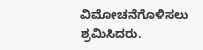ವಿಮೋಚನೆಗೊಳಿಸಲು ಶ್ರಮಿಸಿದರು.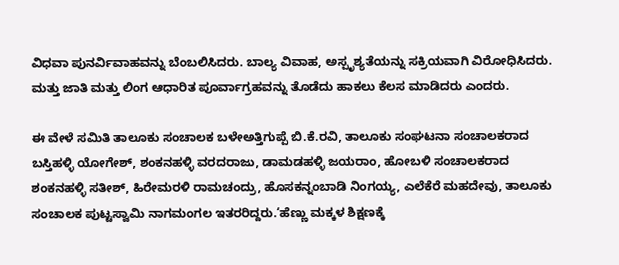ವಿಧವಾ ಪುನರ್ವಿವಾಹವನ್ನು ಬೆಂಬಲಿಸಿದರು. ಬಾಲ್ಯ ವಿವಾಹ, ಅಸ್ಪೃಶ್ಯತೆಯನ್ನು ಸಕ್ರಿಯವಾಗಿ ವಿರೋಧಿಸಿದರು. ಮತ್ತು ಜಾತಿ ಮತ್ತು ಲಿಂಗ ಆಧಾರಿತ ಪೂರ್ವಾಗ್ರಹವನ್ನು ತೊಡೆದು ಹಾಕಲು ಕೆಲಸ ಮಾಡಿದರು ಎಂದರು.

ಈ ವೇಳೆ ಸಮಿತಿ ತಾಲೂಕು ಸಂಚಾಲಕ ಬಳೇಅತ್ತಿಗುಪ್ಪೆ ಬಿ.ಕೆ.ರವಿ, ತಾಲೂಕು ಸಂಘಟನಾ ಸಂಚಾಲಕರಾದ ಬಸ್ತಿಹಳ್ಳಿ ಯೋಗೇಶ್, ಶಂಕನಹಳ್ಳಿ ವರದರಾಜು, ಡಾಮಡಹಳ್ಳಿ ಜಯರಾಂ, ಹೋಬಳಿ ಸಂಚಾಲಕರಾದ ಶಂಕನಹಳ್ಳಿ ಸತೀಶ್, ಹಿರೇಮರಳಿ ರಾಮಚಂದ್ರು, ಹೊಸಕನ್ನಂಬಾಡಿ ನಿಂಗಯ್ಯ, ಎಲೆಕೆರೆ ಮಹದೇವು, ತಾಲೂಕು ಸಂಚಾಲಕ ಪುಟ್ಟಸ್ವಾಮಿ ನಾಗಮಂಗಲ ಇತರರಿದ್ದರು.‘ಹೆಣ್ಣು ಮಕ್ಕಳ ಶಿಕ್ಷಣಕ್ಕೆ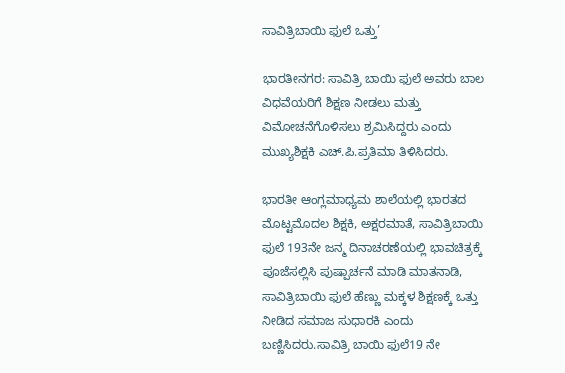ಸಾವಿತ್ರಿಬಾಯಿ ಫುಲೆ ಒತ್ತು’

ಭಾರತೀನಗರ: ಸಾವಿತ್ರಿ ಬಾಯಿ ಫುಲೆ ಅವರು ಬಾಲ ವಿಧವೆಯರಿಗೆ ಶಿಕ್ಷಣ ನೀಡಲು ಮತ್ತು ವಿಮೋಚನೆಗೊಳಿಸಲು ಶ್ರಮಿಸಿದ್ದರು ಎಂದು ಮುಖ್ಯಶಿಕ್ಷಕಿ ಎಚ್.ಪಿ.ಪ್ರತಿಮಾ ತಿಳಿಸಿದರು.

ಭಾರತೀ ಆಂಗ್ಲಮಾಧ್ಯಮ ಶಾಲೆಯಲ್ಲಿ ಭಾರತದ ಮೊಟ್ಟಮೊದಲ ಶಿಕ್ಷಕಿ, ಅಕ್ಷರಮಾತೆ, ಸಾವಿತ್ರಿಬಾಯಿ ಫುಲೆ 193ನೇ ಜನ್ಮ ದಿನಾಚರಣೆಯಲ್ಲಿ ಭಾವಚಿತ್ರಕ್ಕೆ ಪೂಜೆಸಲ್ಲಿಸಿ ಪುಷ್ಪಾರ್ಚನೆ ಮಾಡಿ ಮಾತನಾಡಿ, ಸಾವಿತ್ರಿಬಾಯಿ ಫುಲೆ ಹೆಣ್ಣು ಮಕ್ಕಳ ಶಿಕ್ಷಣಕ್ಕೆ ಒತ್ತು ನೀಡಿದ ಸಮಾಜ ಸುಧಾರಕಿ ಎಂದು ಬಣ್ಣಿಸಿದರು.ಸಾವಿತ್ರಿ ಬಾಯಿ ಫುಲೆ19 ನೇ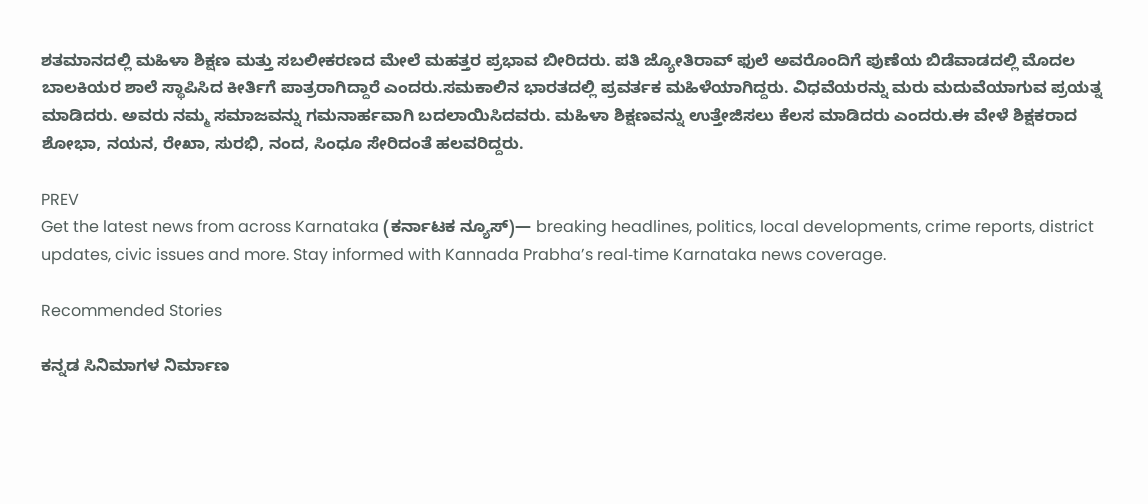ಶತಮಾನದಲ್ಲಿ ಮಹಿಳಾ ಶಿಕ್ಷಣ ಮತ್ತು ಸಬಲೀಕರಣದ ಮೇಲೆ ಮಹತ್ತರ ಪ್ರಭಾವ ಬೀರಿದರು. ಪತಿ ಜ್ಯೋತಿರಾವ್‌ ಫುಲೆ ಅವರೊಂದಿಗೆ ಪುಣೆಯ ಬಿಡೆವಾಡದಲ್ಲಿ ಮೊದಲ ಬಾಲಕಿಯರ ಶಾಲೆ ಸ್ಥಾಪಿಸಿದ ಕೀರ್ತಿಗೆ ಪಾತ್ರರಾಗಿದ್ದಾರೆ ಎಂದರು.ಸಮಕಾಲಿನ ಭಾರತದಲ್ಲಿ ಪ್ರವರ್ತಕ ಮಹಿಳೆಯಾಗಿದ್ದರು. ವಿಧವೆಯರನ್ನು ಮರು ಮದುವೆಯಾಗುವ ಪ್ರಯತ್ನ ಮಾಡಿದರು. ಅವರು ನಮ್ಮ ಸಮಾಜವನ್ನು ಗಮನಾರ್ಹವಾಗಿ ಬದಲಾಯಿಸಿದವರು. ಮಹಿಳಾ ಶಿಕ್ಷಣವನ್ನು ಉತ್ತೇಜಿಸಲು ಕೆಲಸ ಮಾಡಿದರು ಎಂದರು.ಈ ವೇಳೆ ಶಿಕ್ಷಕರಾದ ಶೋಭಾ, ನಯನ, ರೇಖಾ, ಸುರಭಿ, ನಂದ, ಸಿಂಧೂ ಸೇರಿದಂತೆ ಹಲವರಿದ್ದರು.

PREV
Get the latest news from across Karnataka (ಕರ್ನಾಟಕ ನ್ಯೂಸ್)— breaking headlines, politics, local developments, crime reports, district updates, civic issues and more. Stay informed with Kannada Prabha’s real‑time Karnataka news coverage.

Recommended Stories

ಕನ್ನಡ ಸಿನಿಮಾಗಳ ನಿರ್ಮಾಣ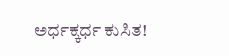ಅರ್ಧಕ್ಕರ್ಧ ಕುಸಿತ!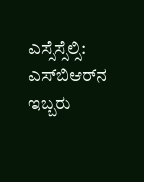ಎಸ್ಸೆಸ್ಸೆಲ್ಸಿ: ಎಸ್‌ಬಿಆರ್‌ನ ಇಬ್ಬರು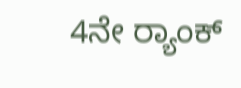4ನೇ ರ್‍ಯಾಂಕ್